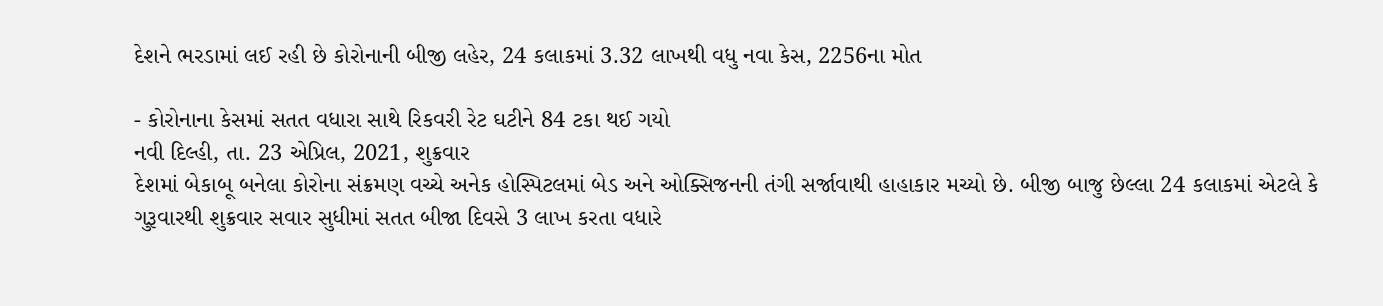દેશને ભરડામાં લઈ રહી છે કોરોનાની બીજી લહેર, 24 કલાકમાં 3.32 લાખથી વધુ નવા કેસ, 2256ના મોત

- કોરોનાના કેસમાં સતત વધારા સાથે રિકવરી રેટ ઘટીને 84 ટકા થઈ ગયો
નવી દિલ્હી, તા. 23 એપ્રિલ, 2021, શુક્રવાર
દેશમાં બેકાબૂ બનેલા કોરોના સંક્રમણ વચ્ચે અનેક હોસ્પિટલમાં બેડ અને ઓક્સિજનની તંગી સર્જાવાથી હાહાકાર મચ્યો છે. બીજી બાજુ છેલ્લા 24 કલાકમાં એટલે કે ગુરૂવારથી શુક્રવાર સવાર સુધીમાં સતત બીજા દિવસે 3 લાખ કરતા વધારે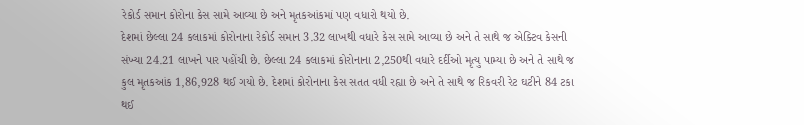રેકોર્ડ સમાન કોરોના કેસ સામે આવ્યા છે અને મૃતકઆંકમાં પણ વધારો થયો છે.
દેશમાં છેલ્લા 24 કલાકમાં કોરોનાના રેકોર્ડ સમાન 3.32 લાખથી વધારે કેસ સામે આવ્યા છે અને તે સાથે જ એક્ટિવ કેસની સંખ્યા 24.21 લાખને પાર પહોંચી છે. છેલ્લા 24 કલાકમાં કોરોનાના 2,250થી વધારે દર્દીઓ મૃત્યુ પામ્યા છે અને તે સાથે જ કુલ મૃતકઆંક 1,86,928 થઈ ગયો છે. દેશમાં કોરોનાના કેસ સતત વધી રહ્યા છે અને તે સાથે જ રિકવરી રેટ ઘટીને 84 ટકા થઈ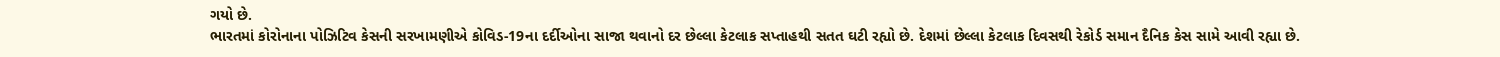ગયો છે.
ભારતમાં કોરોનાના પોઝિટિવ કેસની સરખામણીએ કોવિડ-19ના દર્દીઓના સાજા થવાનો દર છેલ્લા કેટલાક સપ્તાહથી સતત ઘટી રહ્યો છે. દેશમાં છેલ્લા કેટલાક દિવસથી રેકોર્ડ સમાન દૈનિક કેસ સામે આવી રહ્યા છે.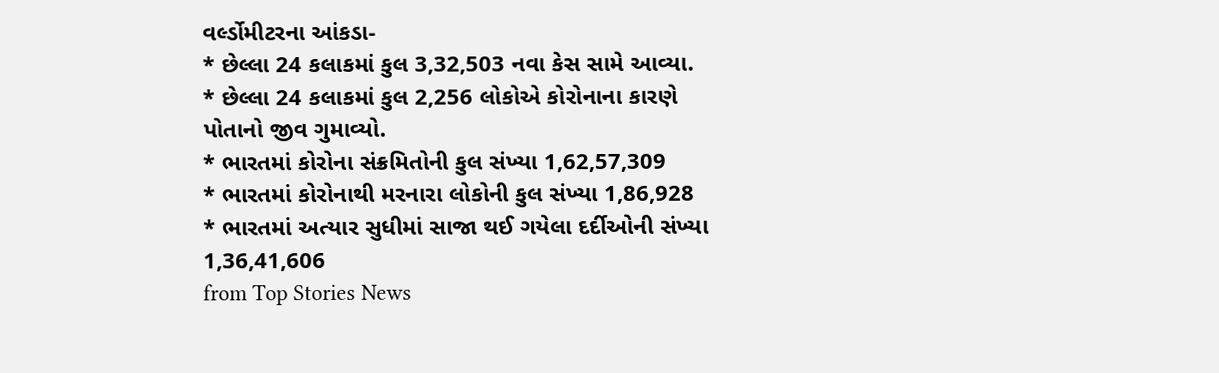વર્લ્ડોમીટરના આંકડા-
* છેલ્લા 24 કલાકમાં કુલ 3,32,503 નવા કેસ સામે આવ્યા.
* છેલ્લા 24 કલાકમાં કુલ 2,256 લોકોએ કોરોનાના કારણે પોતાનો જીવ ગુમાવ્યો.
* ભારતમાં કોરોના સંક્રમિતોની કુલ સંખ્યા 1,62,57,309
* ભારતમાં કોરોનાથી મરનારા લોકોની કુલ સંખ્યા 1,86,928
* ભારતમાં અત્યાર સુધીમાં સાજા થઈ ગયેલા દર્દીઓની સંખ્યા 1,36,41,606
from Top Stories News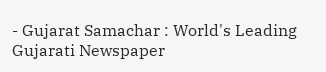- Gujarat Samachar : World's Leading Gujarati Newspaper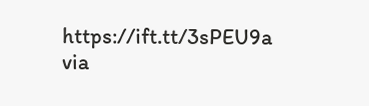https://ift.tt/3sPEU9a
via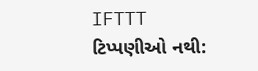IFTTT
ટિપ્પણીઓ નથી: